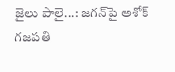జైలు పాలై...: జగన్‌పై అశోక్ గజపతి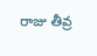రాజు తీవ్ర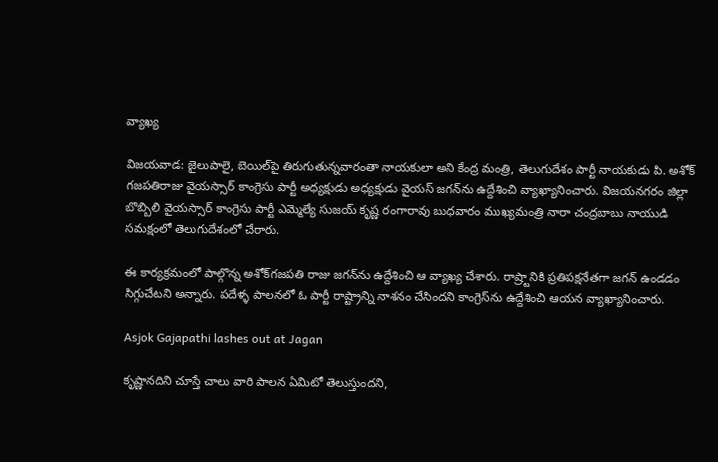వ్యాఖ్య

విజయవాడ: జైలుపాలై, బెయిల్‌పై తిరుగుతున్నవారంతా నాయకులా అని కేంద్ర మంత్రి, తెలుగుదేశం పార్టీ నాయకుడు పి. అశోక్ గజపతిరాజు వైయస్సార్ కాంగ్రెసు పార్టీ అధ్యక్షుడు అధ్యక్షుడు వైయస్ జగన్‌ను ఉద్దేశించి వ్యాఖ్యానించారు. విజయనగరం జిల్లా బొబ్బిలి వైయస్సార్ కాంగ్రెసు పార్టీ ఎమ్మెల్యే సుజయ్‌ కృష్ణ రంగారావు బుధవారం ముఖ్యమంత్రి నారా చంద్రబాబు నాయుడి సమక్షంలో తెలుగుదేశంలో చేరారు.

ఈ కార్యక్రమంలో పాల్గొన్న అశోక్‌గజపతి రాజు జగన్‌ను ఉద్దేశించి ఆ వ్యాఖ్య చేశారు. రాష్ర్టానికి ప్రతిపక్షనేతగా జగన్‌ ఉండడం సిగ్గుచేటని అన్నారు. పదేళ్ళ పాలనలో ఓ పార్టీ రాష్ట్రాన్ని నాశనం చేసిందని కాంగ్రెస్‌ను ఉద్దేశించి ఆయన వ్యాఖ్యానించారు.

Asjok Gajapathi lashes out at Jagan

కృష్ణానదిని చూస్తే చాలు వారి పాలన ఏమిటో తెలుస్తుందని,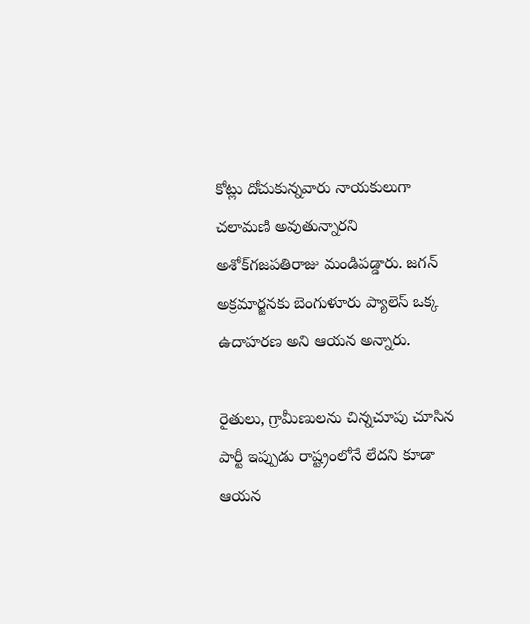కోట్లు దోచుకున్నవారు నాయకులుగా చలామణి అవుతున్నారని అశోక్‌గజపతిరాజు మండిపడ్డారు. జగన్ అక్రమార్జనకు బెంగుళూరు ప్యాలెస్ ఒక్క ఉదాహరణ అని ఆయన అన్నారు.

రైతులు, గ్రామీణులను చిన్నచూపు చూసిన పార్టీ ఇప్పుడు రాష్ట్రంలోనే లేదని కూడా ఆయన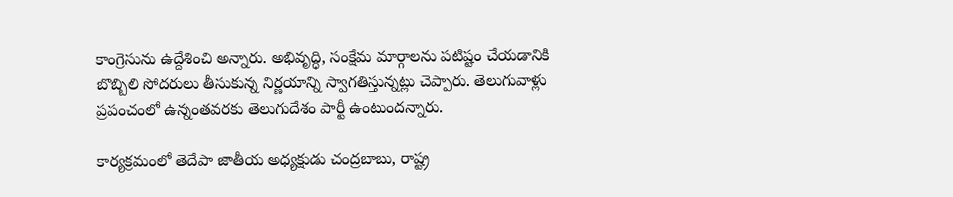కాంగ్రెసును ఉద్దేశించి అన్నారు. అభివృద్ధి, సంక్షేమ మార్గాలను పటిష్టం చేయడానికి బొబ్బిలి సోదరులు తీసుకున్న నిర్ణయాన్ని స్వాగతిస్తున్నట్లు చెప్పారు. తెలుగువాళ్లు ప్రపంచంలో ఉన్నంతవరకు తెలుగుదేశం పార్టీ ఉంటుందన్నారు.

కార్యక్రమంలో తెదేపా జాతీయ అధ్యక్షుడు చంద్రబాబు, రాష్ట్ర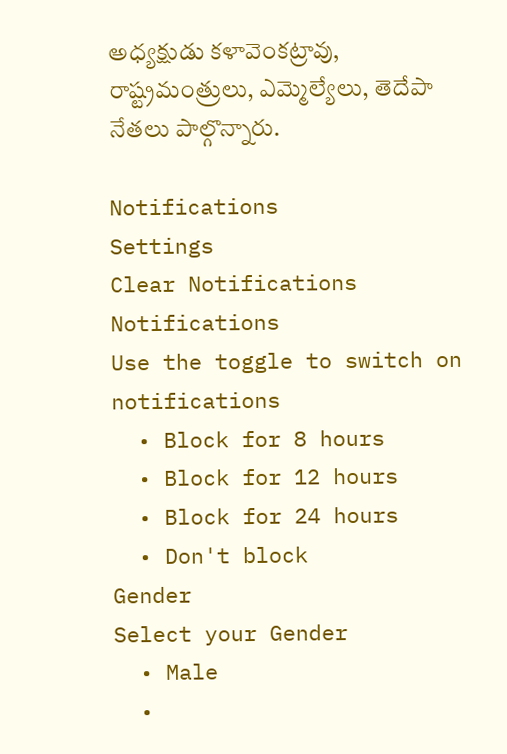అధ్యక్షుడు కళావెంకట్రావు, రాష్ట్రమంత్రులు, ఎమ్మెల్యేలు, తెదేపా నేతలు పాల్గొన్నారు.

Notifications
Settings
Clear Notifications
Notifications
Use the toggle to switch on notifications
  • Block for 8 hours
  • Block for 12 hours
  • Block for 24 hours
  • Don't block
Gender
Select your Gender
  • Male
  •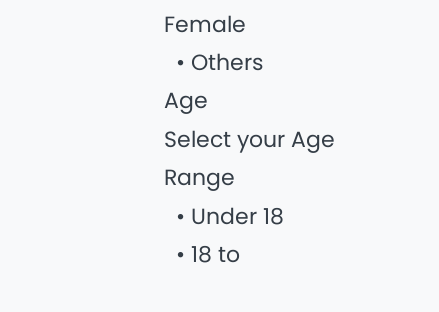Female
  • Others
Age
Select your Age Range
  • Under 18
  • 18 to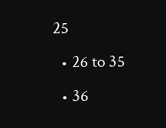25
  • 26 to 35
  • 36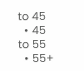to 45
  • 45 to 55
  • 55+